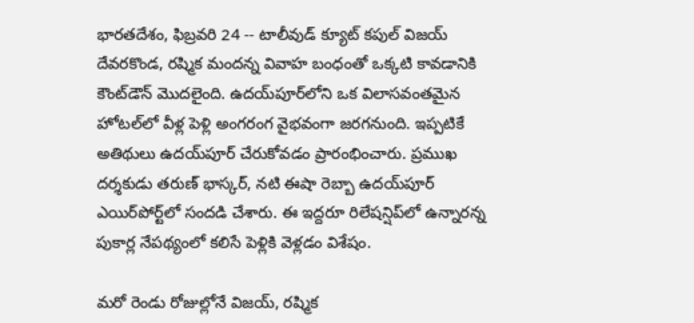భారతదేశం, ఫిబ్రవరి 24 -- టాలీవుడ్ క్యూట్ కపుల్ విజయ్ దేవరకొండ, రష్మిక మందన్న వివాహ బంధంతో ఒక్కటి కావడానికి కౌంట్‌డౌన్ మొదలైంది. ఉదయ్‌పూర్‌లోని ఒక విలాసవంతమైన హోటల్‌లో వీళ్ల పెళ్లి అంగరంగ వైభవంగా జరగనుంది. ఇప్పటికే అతిథులు ఉదయ్‌పూర్ చేరుకోవడం ప్రారంభించారు. ప్రముఖ దర్శకుడు తరుణ్ భాస్కర్, నటి ఈషా రెబ్బా ఉదయ్‌పూర్ ఎయిర్‌పోర్ట్‌లో సందడి చేశారు. ఈ ఇద్దరూ రిలేషన్షిప్‌లో ఉన్నారన్న పుకార్ల నేపథ్యంలో కలిసే పెళ్లికి వెళ్లడం విశేషం.

మరో రెండు రోజుల్లోనే విజయ్, రష్మిక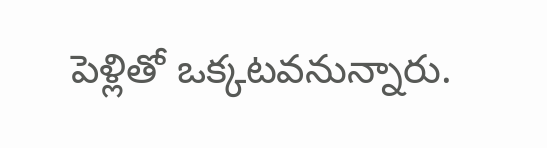పెళ్లితో ఒక్కటవనున్నారు.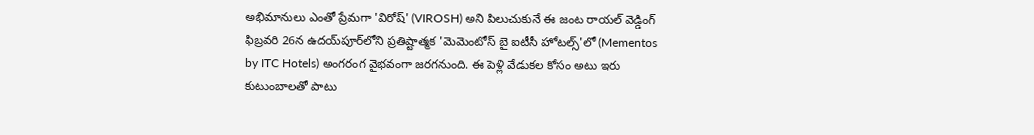అభిమానులు ఎంతో ప్రేమగా 'విరోష్' (VIROSH) అని పిలుచుకునే ఈ జంట రాయల్ వెడ్డింగ్ ఫిబ్రవరి 26న ఉదయ్‌పూర్‌లోని ప్రతిష్టాత్మక 'మెమెంటోస్ బై ఐటీసీ హోటల్స్'లో (Mementos by ITC Hotels) అంగరంగ వైభవంగా జరగనుంది. ఈ పెళ్లి వేడుకల కోసం అటు ఇరు కుటుంబాలతో పాటు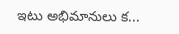ఇటు అభిమానులు క...